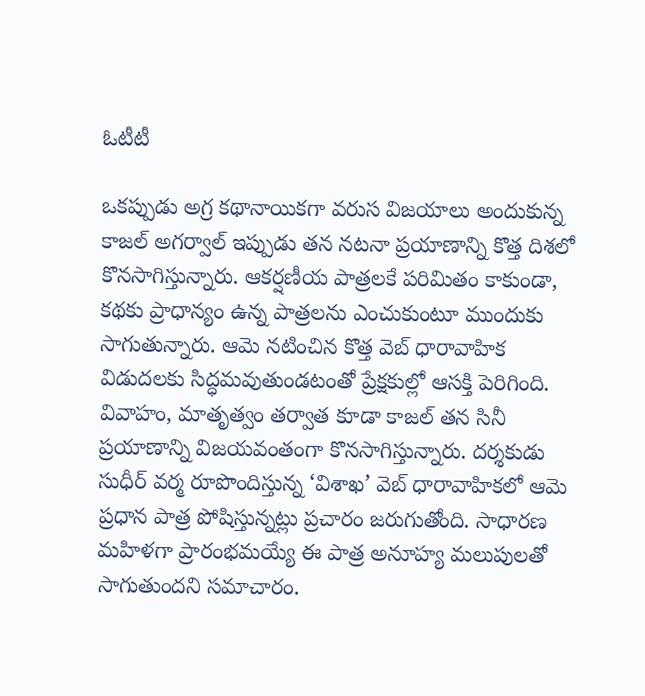ఓటీటీ

ఒకప్పుడు అగ్ర కథానాయికగా వరుస విజయాలు అందుకున్న కాజల్ అగర్వాల్ ఇప్పుడు తన నటనా ప్రయాణాన్ని కొత్త దిశలో కొనసాగిస్తున్నారు. ఆకర్షణీయ పాత్రలకే పరిమితం కాకుండా, కథకు ప్రాధాన్యం ఉన్న పాత్రలను ఎంచుకుంటూ ముందుకు సాగుతున్నారు. ఆమె నటించిన కొత్త వెబ్ ధారావాహిక విడుదలకు సిద్ధమవుతుండటంతో ప్రేక్షకుల్లో ఆసక్తి పెరిగింది.
వివాహం, మాతృత్వం తర్వాత కూడా కాజల్ తన సినీ ప్రయాణాన్ని విజయవంతంగా కొనసాగిస్తున్నారు. దర్శకుడు సుధీర్ వర్మ రూపొందిస్తున్న ‘విశాఖ’ వెబ్ ధారావాహికలో ఆమె ప్రధాన పాత్ర పోషిస్తున్నట్లు ప్రచారం జరుగుతోంది. సాధారణ మహిళగా ప్రారంభమయ్యే ఈ పాత్ర అనూహ్య మలుపులతో సాగుతుందని సమాచారం.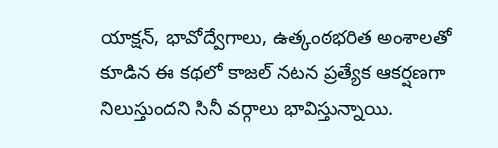యాక్షన్, భావోద్వేగాలు, ఉత్కంఠభరిత అంశాలతో కూడిన ఈ కథలో కాజల్ నటన ప్రత్యేక ఆకర్షణగా నిలుస్తుందని సినీ వర్గాలు భావిస్తున్నాయి.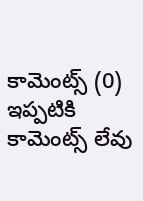కామెంట్స్ (0)
ఇప్పటికి కామెంట్స్ లేవు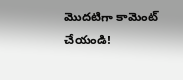మొదటిగా కామెంట్ చేయండి!